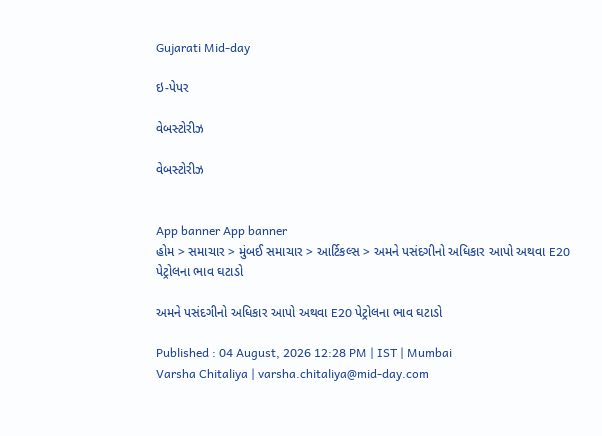Gujarati Mid-day

ઇ-પેપર

વેબસ્ટોરીઝ

વેબસ્ટોરીઝ


App banner App banner
હોમ > સમાચાર > મુંબઈ સમાચાર > આર્ટિકલ્સ > અમને પસંદગીનો અધિકાર આપો અથવા E20 પેટ્રોલના ભાવ ઘટાડો

અમને પસંદગીનો અધિકાર આપો અથવા E20 પેટ્રોલના ભાવ ઘટાડો

Published : 04 August, 2026 12:28 PM | IST | Mumbai
Varsha Chitaliya | varsha.chitaliya@mid-day.com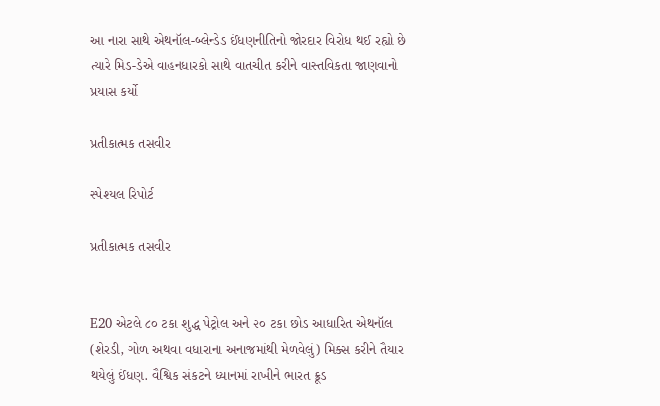આ નારા સાથે એથનૉલ-બ્લેન્ડેડ ઈંધણનીતિનો જોરદાર વિરોધ થઈ રહ્યો છે ત્યારે મિડ-ડેએ વાહનધારકો સાથે વાતચીત કરીને વાસ્તવિકતા જાણવાનો પ્રયાસ કર્યો

પ્રતીકાત્મક તસવીર

સ્પેશ્યલ રિપોર્ટ

પ્રતીકાત્મક તસવીર


E20 એટલે ૮૦ ટકા શુદ્ધ પેટ્રોલ અને ૨૦ ટકા છોડ આધારિત એથનૉલ (શેરડી, ગોળ અથવા વધારાના અનાજમાંથી મેળવેલું) મિક્સ કરીને તૈયાર થયેલું ઈંધણ. વૈશ્વિક સંકટને ધ્યાનમાં રાખીને ભારત ક્રૂડ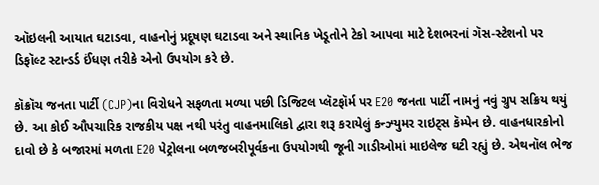ઑઇલની આયાત ઘટાડવા, વાહનોનું પ્રદૂષણ ઘટાડવા અને સ્થાનિક ખેડૂતોને ટેકો આપવા માટે દેશભરનાં ગૅસ-સ્ટેશનો પર ડિફૉલ્ટ સ્ટાન્ડર્ડ ઈંધણ તરીકે એનો ઉપયોગ કરે છે.

કૉક્રૉચ જનતા પાર્ટી (CJP)ના વિરોધને સફળતા મળ્યા પછી ડિજિટલ પ્લૅટફૉર્મ પર E20 જનતા પાર્ટી નામનું નવું ગ્રુપ સક્રિય થયું છે. આ કોઈ ઔપચારિક રાજકીય પક્ષ નથી પરંતુ વાહનમાલિકો દ્વારા શરૂ કરાયેલું કન્ઝ્યુમર રાઇટ્સ કૅમ્પેન છે. વાહનધારકોનો દાવો છે કે બજારમાં મળતા E20 પેટ્રોલના બળજબરીપૂર્વકના ઉપયોગથી જૂની ગાડીઓમાં માઇલેજ ઘટી રહ્યું છે. એથનૉલ ભેજ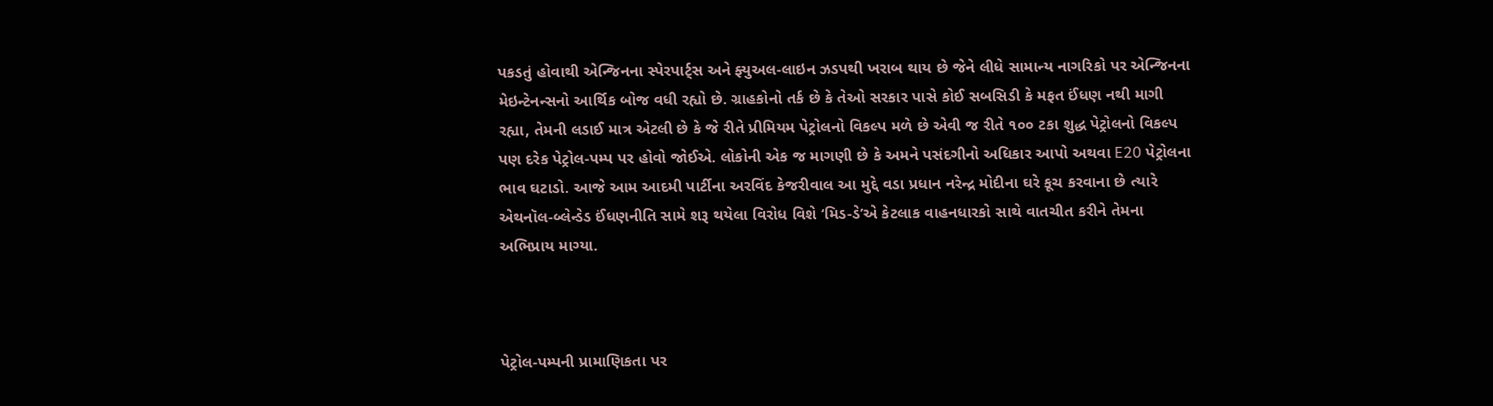પકડતું હોવાથી એન્જિનના સ્પેરપાર્ટ્‍સ અને ફ્યુઅલ-લાઇન ઝડપથી ખરાબ થાય છે જેને લીધે સામાન્ય નાગરિકો પર એન્જિનના મેઇન્ટેનન્સનો આર્થિક બોજ વધી રહ્યો છે. ગ્રાહકોનો તર્ક છે કે તેઓ સરકાર પાસે કોઈ સબસિડી કે મફત ઈંધણ નથી માગી રહ્યા, તેમની લડાઈ માત્ર એટલી છે કે જે રીતે પ્રીમિયમ પેટ્રોલનો વિકલ્પ મળે છે એવી જ રીતે ૧૦૦ ટકા શુદ્ધ પેટ્રોલનો વિકલ્પ પણ દરેક પેટ્રોલ-પમ્પ પર હોવો જોઈએ. લોકોની એક જ માગણી છે કે અમને પસંદગીનો અધિકાર આપો અથવા E20 પેટ્રોલના ભાવ ઘટાડો. આજે આમ આદમી પાર્ટીના અરવિંદ કેજરીવાલ આ મુદ્દે વડા પ્રધાન નરેન્દ્ર મોદીના ઘરે કૂચ કરવાના છે ત્યારે એથનૉલ-બ્લેન્ડેડ ઈંધણનીતિ સામે શરૂ થયેલા વિરોધ વિશે ‘મિડ-ડે’એ કેટલાક વાહનધારકો સાથે વાતચીત કરીને તેમના અભિપ્રાય માગ્યા.



પેટ્રોલ-પમ્પની પ્રામાણિકતા પર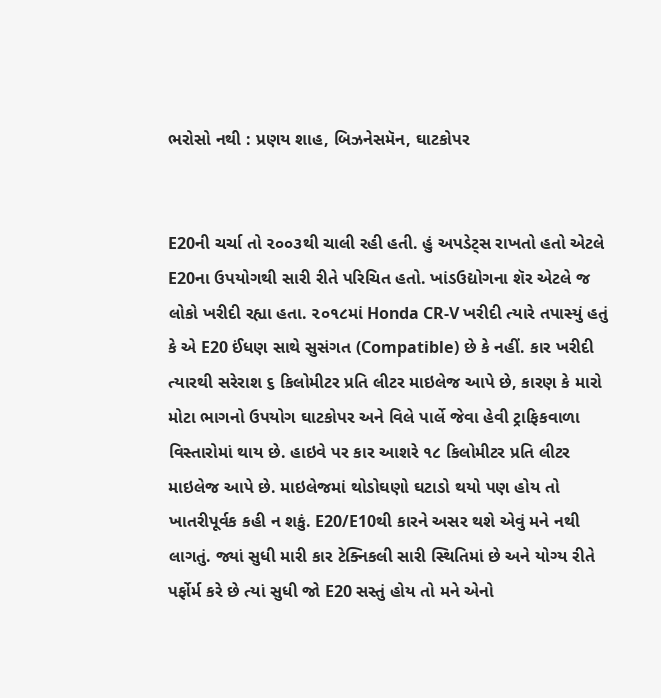ભરોસો નથી : પ્રણય શાહ, બિઝનેસમૅન, ઘાટકોપર


E20ની ચર્ચા તો ૨૦૦૩થી ચાલી રહી હતી. હું અપડેટ્સ રાખતો હતો એટલે E20ના ઉપયોગથી સારી રીતે પરિચિત હતો. ખાંડઉદ્યોગના શૅર એટલે જ લોકો ખરીદી રહ્યા હતા. ૨૦૧૮માં Honda CR-V ખરીદી ત્યારે તપાસ્યું હતું કે એ E20 ઈંધણ સાથે સુસંગત (Compatible) છે કે નહીં. કાર ખરીદી ત્યારથી સરેરાશ ૬ કિલોમીટર પ્રતિ લીટર માઇલેજ આપે છે, કારણ કે મારો મોટા ભાગનો ઉપયોગ ઘાટકોપર અને વિલે પાર્લે જેવા હેવી ટ્રાફિકવાળા વિસ્તારોમાં થાય છે. હાઇવે પર કાર આશરે ૧૮ કિલોમીટર પ્રતિ લીટર માઇલેજ આપે છે. માઇલેજમાં થોડોઘણો ઘટાડો થયો પણ હોય તો ખાતરીપૂર્વક કહી ન શકું. E20/E10થી કારને અસર થશે એવું મને નથી લાગતું. જ્યાં સુધી મારી કાર ટેક્નિકલી સારી સ્થિતિમાં છે અને યોગ્ય રીતે પર્ફોર્મ કરે છે ત્યાં સુધી જો E20 સસ્તું હોય તો મને એનો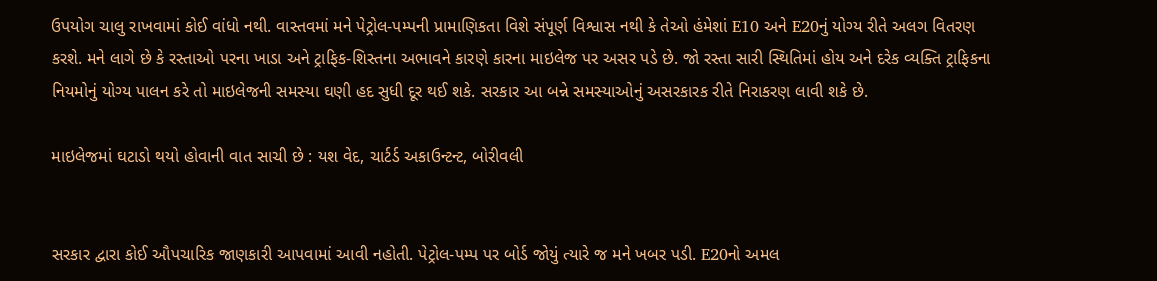ઉપયોગ ચાલુ રાખવામાં કોઈ વાંધો નથી. વાસ્તવમાં મને પેટ્રોલ-પમ્પની પ્રામાણિકતા વિશે સંપૂર્ણ વિશ્વાસ નથી કે તેઓ હંમેશાં E10 અને E20નું યોગ્ય રીતે અલગ વિતરણ કરશે. મને લાગે છે કે રસ્તાઓ પરના ખાડા અને ટ્રાફિક-શિસ્તના અભાવને કારણે કારના માઇલેજ પર અસર પડે છે. જો રસ્તા સારી સ્થિતિમાં હોય અને દરેક વ્યક્તિ ટ્રાફિકના નિયમોનું યોગ્ય પાલન કરે તો માઇલેજની સમસ્યા ઘણી હદ સુધી દૂર થઈ શકે. સરકાર આ બન્ને સમસ્યાઓનું અસરકારક રીતે નિરાકરણ લાવી શકે છે.

માઇલેજમાં ઘટાડો થયો હોવાની વાત સાચી છે : યશ વેદ, ચાર્ટર્ડ અકાઉન્ટન્ટ, બોરીવલી


સરકાર દ્વારા કોઈ ઔપચારિક જાણકારી આપવામાં આવી નહોતી. પેટ્રોલ-પમ્પ પર બોર્ડ જોયું ત્યારે જ મને ખબર પડી. E20નો અમલ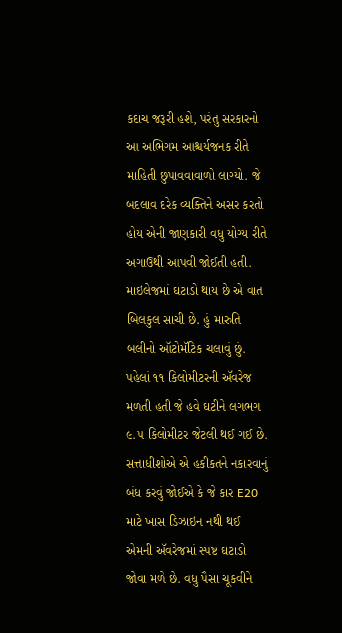કદાચ જરૂરી હશે, પરંતુ સરકારનો આ અભિગમ આશ્ચર્યજનક રીતે માહિતી છુપાવવાવાળો લાગ્યો. જે બદલાવ દરેક વ્યક્તિને અસર કરતો હોય એની જાણકારી વધુ યોગ્ય રીતે અગાઉથી આપવી જોઈતી હતી. માઇલેજમાં ઘટાડો થાય છે એ વાત બિલકુલ સાચી છે. હું મારુતિ બલીનો ઑટોમૅટિક ચલાવું છું. પહેલાં ૧૧ કિલોમીટરની ઍવરેજ મળતી હતી જે હવે ઘટીને લગભગ ૯.૫ કિલોમીટર જેટલી થઈ ગઈ છે. સત્તાધીશોએ એ હકીકતને નકારવાનું બંધ કરવું જોઈએ કે જે કાર E20 માટે ખાસ ડિઝાઇન નથી થઈ એમની ઍવરેજમાં સ્પષ્ટ ઘટાડો જોવા મળે છે. વધુ પૈસા ચૂકવીને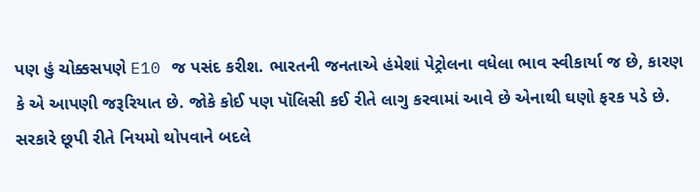પણ હું ચોક્કસપણે E10 જ પસંદ કરીશ. ભારતની જનતાએ હંમેશાં પેટ્રોલના વધેલા ભાવ સ્વીકાર્યા જ છે, કારણ કે એ આપણી જરૂરિયાત છે. જોકે કોઈ પણ પૉલિસી કઈ રીતે લાગુ કરવામાં આવે છે એનાથી ઘણો ફરક પડે છે. સરકારે છૂપી રીતે નિયમો થોપવાને બદલે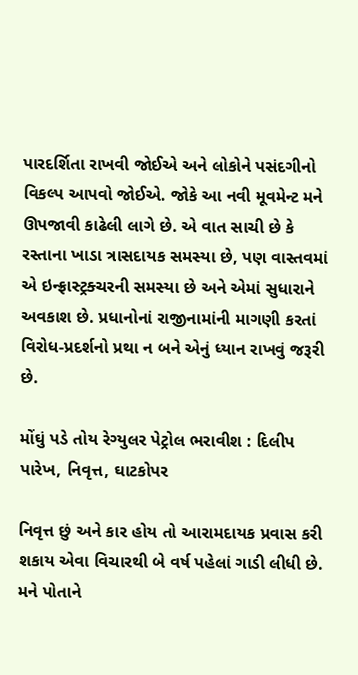પારદર્શિતા રાખવી જોઈએ અને લોકોને પસંદગીનો વિકલ્પ આપવો જોઈએ. જોકે આ નવી મૂવમેન્ટ મને ઊપજાવી કાઢેલી લાગે છે. એ વાત સાચી છે કે રસ્તાના ખાડા ત્રાસદાયક સમસ્યા છે, પણ વાસ્તવમાં એ ઇન્ફ્રાસ્ટ્રક્ચરની સમસ્યા છે અને એમાં સુધારાને અવકાશ છે. પ્રધાનોનાં રાજીનામાંની માગણી કરતાં વિરોધ-પ્રદર્શનો પ્રથા ન બને એનું ધ્યાન રાખવું જરૂરી છે.

મોંઘું પડે તોય રેગ્યુલર પેટ્રોલ ભરાવીશ : દિલીપ પારેખ, નિવૃત્ત, ઘાટકોપર

નિવૃત્ત છું અને કાર હોય તો આરામદાયક પ્રવાસ કરી શકાય એવા વિચારથી બે વર્ષ પહેલાં ગાડી લીધી છે. મને પોતાને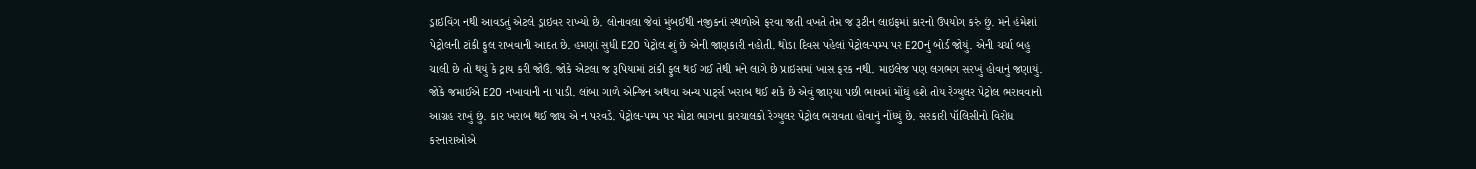ડ્રાઇવિંગ નથી આવડતું એટલે ડ્રાઇવર રાખ્યો છે. લોનાવલા જેવાં મુંબઈથી નજીકનાં સ્થળોએ ફરવા જતી વખતે તેમ જ રૂટીન લાઇફમાં કારનો ઉપયોગ કરું છું. મને હંમેશાં પેટ્રોલની ટાંકી ફુલ રાખવાની આદત છે. હમણાં સુધી E20 પેટ્રોલ શું છે એની જાણકારી નહોતી. થોડા દિવસ પહેલાં પેટ્રોલ-પમ્પ પર E20નું બોર્ડ જોયું. એની ચર્ચા બહુ ચાલી છે તો થયું કે ટ્રાય કરી જોઉં. જોકે એટલા જ રૂપિયામાં ટાંકી ફુલ થઈ ગઈ તેથી મને લાગે છે પ્રાઇસમાં ખાસ ફરક નથી. માઇલેજ પણ લગભગ સરખું હોવાનું જણાયું. જોકે જમાઈએ E20 નખાવાની ના પાડી. લાંબા ગાળે એન્જિન અથવા અન્ય પાર્ટ્‍સ ખરાબ થઈ શકે છે એવું જાણ્યા પછી ભાવમાં મોંઘું હશે તોય રેગ્યુલર પેટ્રોલ ભરાવવાનો આગ્રહ રાખું છું. કાર ખરાબ થઈ જાય એ ન પરવડે. પેટ્રોલ-પમ્પ પર મોટા ભાગના કારચાલકો રેગ્યુલર પેટ્રોલ ભરાવતા હોવાનું નોંધ્યું છે. સરકારી પૉલિસીનો વિરોધ કરનારાઓએ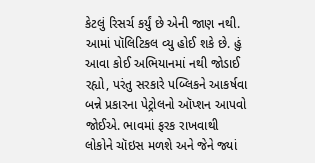કેટલું રિસર્ચ કર્યું છે એની જાણ નથી. આમાં પૉલિટિકલ વ્યુ હોઈ શકે છે. હું આવા કોઈ અભિયાનમાં નથી જોડાઈ રહ્યો, પરંતુ સરકારે પબ્લિકને આકર્ષવા બન્ને પ્રકારના પેટ્રોલનો ઑપ્શન આપવો જોઈએ. ભાવમાં ફરક રાખવાથી લોકોને ચૉઇસ મળશે અને જેને જ્યાં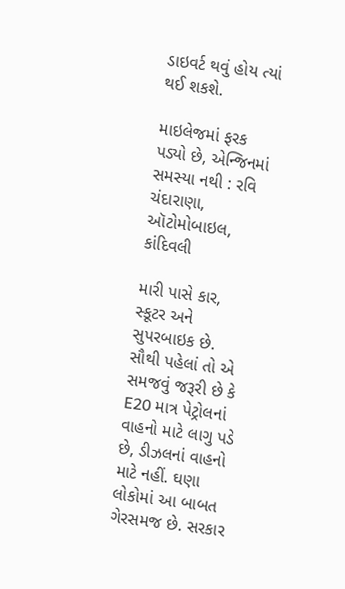ડાઇવર્ટ થવું હોય ત્યાં થઈ શકશે.

માઇલેજમાં ફરક પડ્યો છે, એન્જિનમાં સમસ્યા નથી : રવિ ચંદારાણા, ઑટોમોબાઇલ, કાંદિવલી

મારી પાસે કાર, સ્કૂટર અને સુપરબાઇક છે. સૌથી પહેલાં તો એ સમજવું જરૂરી છે કે E20 માત્ર પેટ્રોલનાં વાહનો માટે લાગુ પડે છે, ડીઝલનાં વાહનો માટે નહીં. ઘણા લોકોમાં આ બાબત ગેરસમજ છે. સરકાર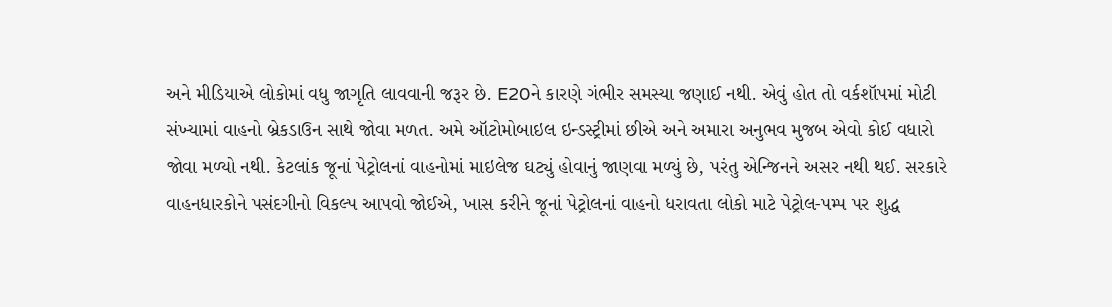અને મીડિયાએ લોકોમાં વધુ જાગૃતિ લાવવાની જરૂર છે. E20ને કારણે ગંભીર સમસ્યા જણાઈ નથી. એવું હોત તો વર્કશૉપમાં મોટી સંખ્યામાં વાહનો બ્રેકડાઉન સાથે જોવા મળત. અમે ઑટોમોબાઇલ ઇન્ડસ્ટ્રીમાં છીએ અને અમારા અનુભવ મુજબ એવો કોઈ વધારો જોવા મળ્યો નથી. કેટલાંક જૂનાં પેટ્રોલનાં વાહનોમાં માઇલેજ ઘટ્યું હોવાનું જાણવા મળ્યું છે, પરંતુ એન્જિનને અસર નથી થઈ. સરકારે વાહનધારકોને પસંદગીનો વિકલ્પ આપવો જોઈએ, ખાસ કરીને જૂનાં પેટ્રોલનાં વાહનો ધરાવતા લોકો માટે પેટ્રોલ-પમ્પ પર શુદ્ધ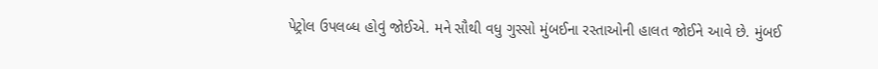પેટ્રોલ ઉપલબ્ધ હોવું જોઈએ. મને સૌથી વધુ ગુસ્સો મુંબઈના રસ્તાઓની હાલત જોઈને આવે છે. મુંબઈ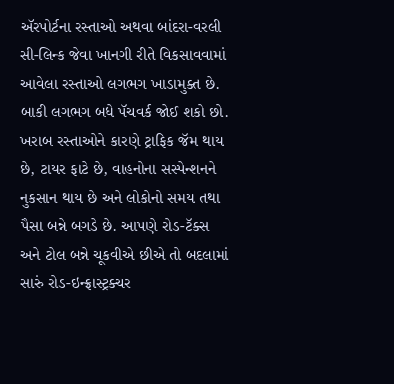ઍરપોર્ટના રસ્તાઓ અથવા બાંદરા-વરલી સી-લિન્ક જેવા ખાનગી રીતે વિકસાવવામાં આવેલા રસ્તાઓ લગભગ ખાડામુક્ત છે. બાકી લગભગ બધે પૅચવર્ક જોઈ શકો છો. ખરાબ રસ્તાઓને કારણે ટ્રાફિક જૅમ થાય છે, ટાયર ફાટે છે, વાહનોના સસ્પેન્શનને નુકસાન થાય છે અને લોકોનો સમય તથા પૈસા બન્ને બગડે છે. આપણે રોડ-ટૅક્સ અને ટોલ બન્ને ચૂકવીએ છીએ તો બદલામાં સારું રોડ-ઇન્ફ્રાસ્ટ્રક્ચર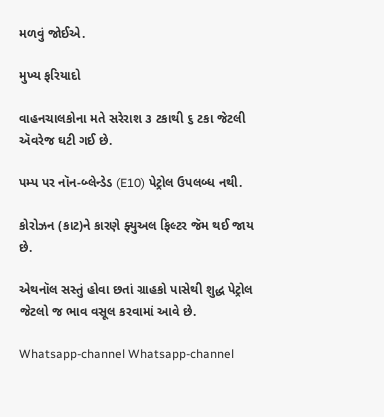મળવું જોઈએ.

મુખ્ય ફરિયાદો

વાહનચાલકોના મતે સરેરાશ ૩ ટકાથી ૬ ટકા જેટલી ઍવરેજ ઘટી ગઈ છે.

પમ્પ પર નૉન-બ્લેન્ડેડ (E10) પેટ્રોલ ઉપલબ્ધ નથી.

કોરોઝન (કાટ)ને કારણે ફ્યુઅલ ફિલ્ટર જૅમ થઈ જાય છે.

એથનૉલ સસ્તું હોવા છતાં ગ્રાહકો પાસેથી શુદ્ધ પેટ્રોલ જેટલો જ ભાવ વસૂલ કરવામાં આવે છે.

Whatsapp-channel Whatsapp-channel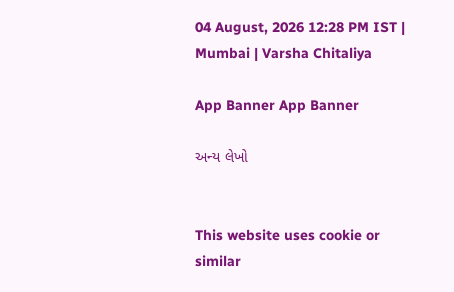04 August, 2026 12:28 PM IST | Mumbai | Varsha Chitaliya

App Banner App Banner

અન્ય લેખો


This website uses cookie or similar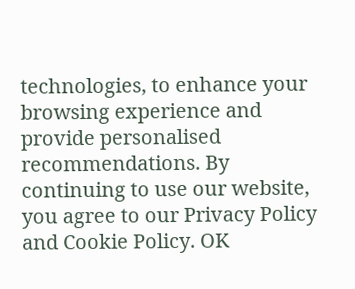technologies, to enhance your browsing experience and provide personalised recommendations. By continuing to use our website, you agree to our Privacy Policy and Cookie Policy. OK